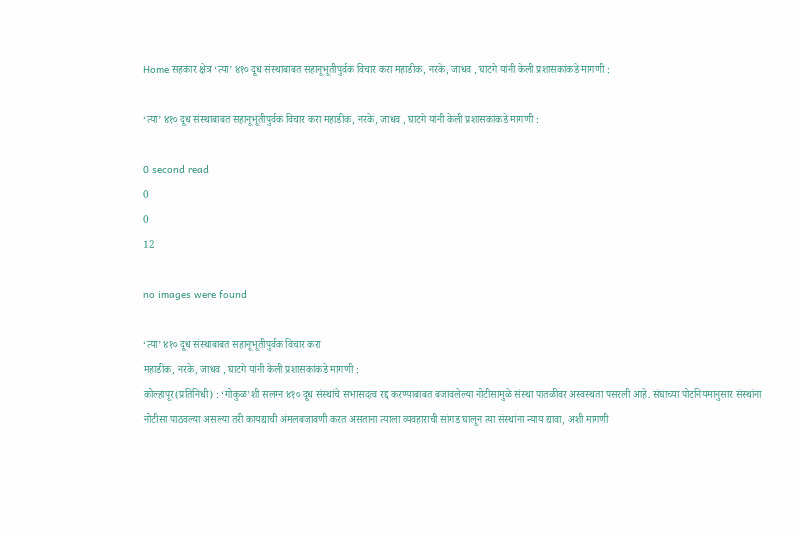Home सहकार क्षेत्र ‘त्या’ ४१० दूध संस्थाबाबत सहानूभूतीपुर्वक विचार करा महाडीक, नरके, जाधव , घाटगे यांनी केली प्रशासकांकडे मागणी :

‘त्या’ ४१० दूध संस्थाबाबत सहानूभूतीपुर्वक विचार करा महाडीक, नरके, जाधव , घाटगे यांनी केली प्रशासकांकडे मागणी :

0 second read
0
0
12

no images were found

‘त्या’ ४१० दूध संस्थाबाबत सहानूभूतीपुर्वक विचार करा
महाडीक, नरके, जाधव , घाटगे यांनी केली प्रशासकांकडे मागणी :
कोल्हापूर(प्रतिनिधी) : ‘गोकुळ’शी सलग्न ४१० दूध संस्थांचे सभासदत्व रद्द करण्याबाबत बजावलेल्या नोटीसामुळे संस्था पातळीवर अस्वस्थता पसरली आहे. संघाच्या पोटनियमानुसार संस्थांना नोटीसा पाठवल्या असल्या तरी कायद्याची अंमलबजावणी करत असताना त्याला व्यवहाराची सांगड घालून त्या संस्थांना न्याय द्यावा, अशी मागणी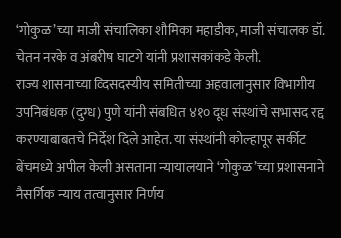‘गोकुळ’च्या माजी संचालिका शौमिका महाडीक, माजी संचालक डॉ. चेतन नरके व अंबरीष घाटगे यांनी प्रशासकांकडे केली.
राज्य शासनाच्या व्दिसदस्यीय समितीच्या अहवालानुसार विभागीय उपनिबंधक (दुग्ध) पुणे यांनी संबधित ४१० दूध संस्थांचे सभासद रद्द करण्याबाबतचे निर्देश दिले आहेत. या संस्थांनी कोल्हापूर सर्कीट बेंचमध्ये अपील केली असताना न्यायालयाने ‘गोकुळ’च्या प्रशासनाने नैसर्गिक न्याय तत्वानुसार निर्णय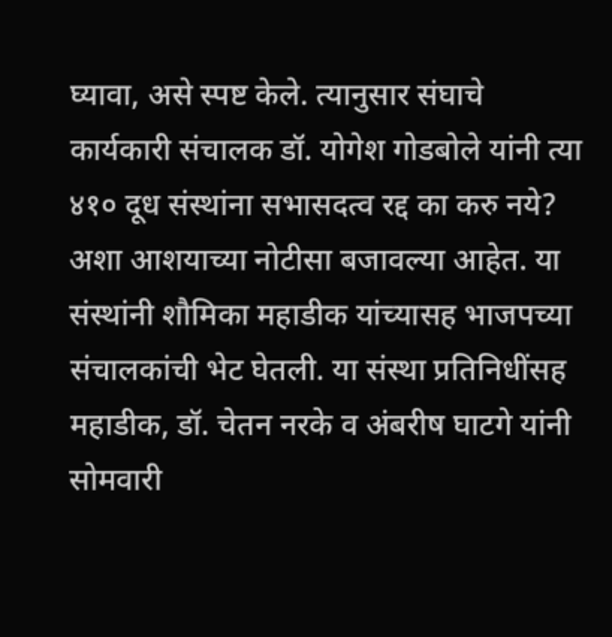घ्यावा, असे स्पष्ट केले. त्यानुसार संघाचे कार्यकारी संचालक डॉ. योगेश गोडबोले यांनी त्या ४१० दूध संस्थांना सभासदत्व रद्द का करु नये? अशा आशयाच्या नोटीसा बजावल्या आहेत. या संस्थांनी शौमिका महाडीक यांच्यासह भाजपच्या संचालकांची भेट घेतली. या संस्था प्रतिनिधींसह महाडीक, डॉ. चेतन नरके व अंबरीष घाटगे यांनी सोमवारी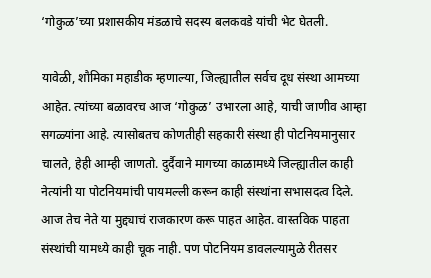‘गोकुळ’च्या प्रशासकीय मंडळाचे सदस्य बलकवडे यांची भेट घेतली.

यावेळी, शौमिका महाडीक म्हणाल्या, जिल्ह्यातील सर्वच दूध संस्था आमच्या आहेत. त्यांच्या बळावरच आज ‘गोकुळ’ उभारला आहे, याची जाणीव आम्हा सगळ्यांना आहे. त्यासोबतच कोणतीही सहकारी संस्था ही पोटनियमानुसार चालते, हेही आम्ही जाणतो. दुर्दैवाने मागच्या काळामध्ये जिल्ह्यातील काही नेत्यांनी या पोटनियमांची पायमल्ली करून काही संस्थांना सभासदत्व दिले. आज तेच नेते या मुद्द्याचं राजकारण करू पाहत आहेत. वास्तविक पाहता संस्थांची यामध्ये काही चूक नाही. पण पोटनियम डावलल्यामुळे रीतसर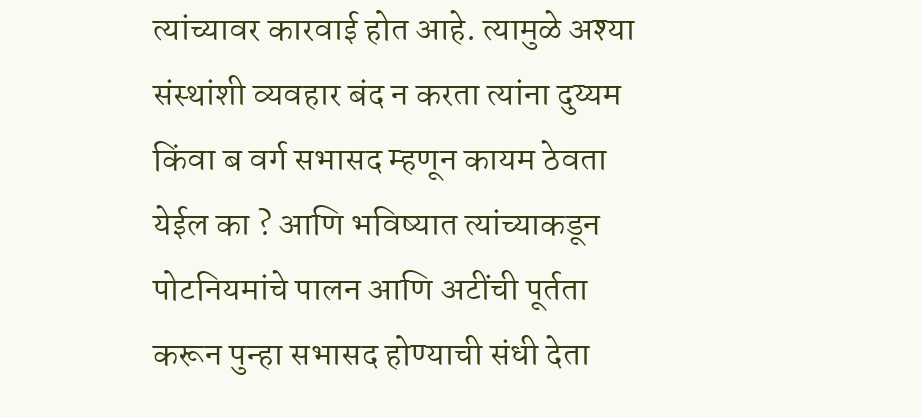त्यांच्यावर कारवाई होत आहे. त्यामुळे अश्या संस्थांशी व्यवहार बंद न करता त्यांना दुय्यम किंवा ब वर्ग सभासद म्हणून कायम ठेवता येईल का ? आणि भविष्यात त्यांच्याकडून पोटनियमांचे पालन आणि अटींची पूर्तता करून पुन्हा सभासद होण्याची संधी देता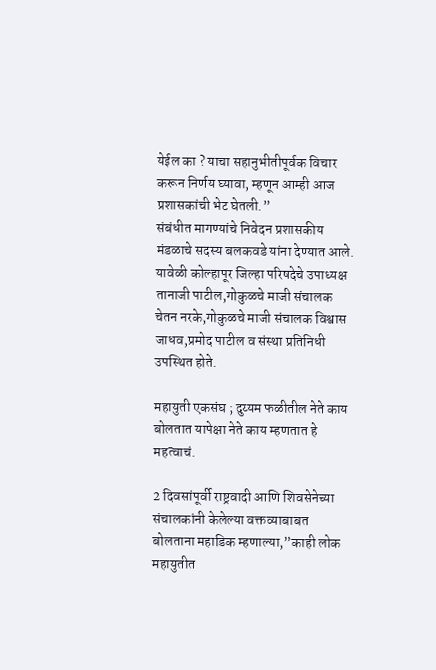येईल का ? याचा सहानुभीतीपूर्वक विचार करून निर्णय घ्यावा, म्हणून आम्ही आज प्रशासकांची भेट घेतली.”
संबंधीत मागण्यांचे निवेदन प्रशासकीय मंडळाचे सदस्य बलकवडे यांना देण्यात आले. यावेळी कोल्हापूर जिल्हा परिषदेचे उपाध्यक्ष तानाजी पाटील,गोकुळचे माजी संचालक चेतन नरके,गोकुळचे माजी संचालक विश्वास जाधव,प्रमोद पाटील व संस्था प्रतिनिधी उपस्थित होते.

महायुती एकसंघ ; दुय्यम फळीतील नेते काय बोलतात यापेक्षा नेते काय म्हणतात हे महत्वाचं.

2 दिवसांपूर्वी राष्ट्रवादी आणि शिवसेनेच्या संचालकांनी केलेल्या वक्तव्याबाबत बोलताना महाडिक म्हणाल्या,”काही लोक महायुतीत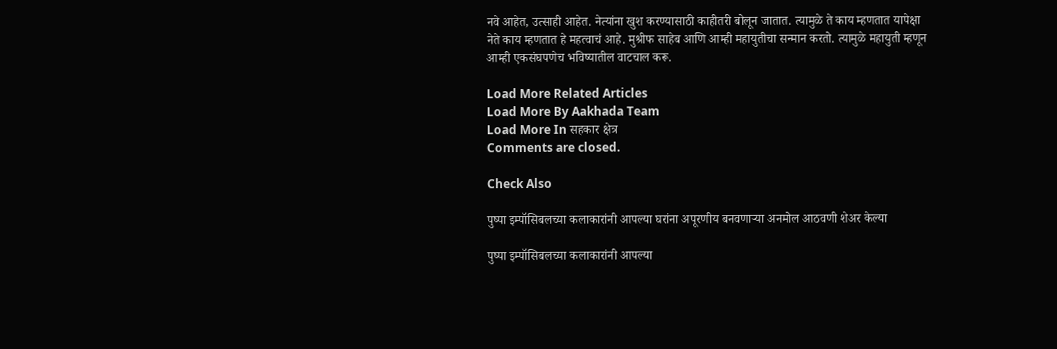नवे आहेत, उत्साही आहेत. नेत्यांना खुश करण्यासाठी काहीतरी बोलून जातात. त्यामुळे ते काय म्हणतात यापेक्षा नेते काय म्हणतात हे महत्वाचं आहे. मुश्रीफ साहेब आणि आम्ही महायुतीचा सन्मान करतो. त्यामुळे महायुती म्हणून आम्ही एकसंघपणेच भविष्यातील वाटचाल करू.

Load More Related Articles
Load More By Aakhada Team
Load More In सहकार क्षेत्र
Comments are closed.

Check Also

पुष्पा इम्पॉसिबलच्या कलाकारांनी आपल्या घरांना अपूरणीय बनवणाऱ्या अनमोल आठवणी शेअर केल्या

पुष्पा इम्पॉसिबलच्या कलाकारांनी आपल्या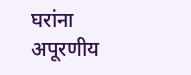घरांना अपूरणीय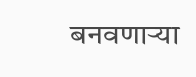बनवणाऱ्या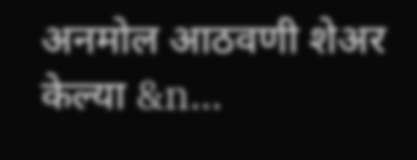अनमोल आठवणी शेअर केल्या &n…